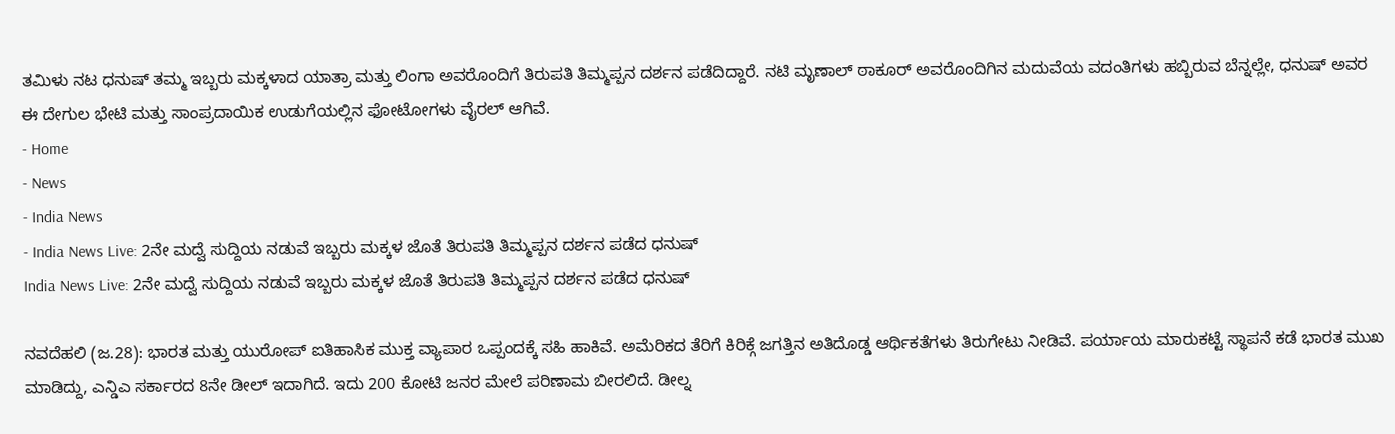ತಮಿಳು ನಟ ಧನುಷ್ ತಮ್ಮ ಇಬ್ಬರು ಮಕ್ಕಳಾದ ಯಾತ್ರಾ ಮತ್ತು ಲಿಂಗಾ ಅವರೊಂದಿಗೆ ತಿರುಪತಿ ತಿಮ್ಮಪ್ಪನ ದರ್ಶನ ಪಡೆದಿದ್ದಾರೆ. ನಟಿ ಮೃಣಾಲ್ ಠಾಕೂರ್ ಅವರೊಂದಿಗಿನ ಮದುವೆಯ ವದಂತಿಗಳು ಹಬ್ಬಿರುವ ಬೆನ್ನಲ್ಲೇ, ಧನುಷ್ ಅವರ ಈ ದೇಗುಲ ಭೇಟಿ ಮತ್ತು ಸಾಂಪ್ರದಾಯಿಕ ಉಡುಗೆಯಲ್ಲಿನ ಫೋಟೋಗಳು ವೈರಲ್ ಆಗಿವೆ.
- Home
- News
- India News
- India News Live: 2ನೇ ಮದ್ವೆ ಸುದ್ದಿಯ ನಡುವೆ ಇಬ್ಬರು ಮಕ್ಕಳ ಜೊತೆ ತಿರುಪತಿ ತಿಮ್ಮಪ್ಪನ ದರ್ಶನ ಪಡೆದ ಧನುಷ್
India News Live: 2ನೇ ಮದ್ವೆ ಸುದ್ದಿಯ ನಡುವೆ ಇಬ್ಬರು ಮಕ್ಕಳ ಜೊತೆ ತಿರುಪತಿ ತಿಮ್ಮಪ್ಪನ ದರ್ಶನ ಪಡೆದ ಧನುಷ್

ನವದೆಹಲಿ (ಜ.28): ಭಾರತ ಮತ್ತು ಯುರೋಪ್ ಐತಿಹಾಸಿಕ ಮುಕ್ತ ವ್ಯಾಪಾರ ಒಪ್ಪಂದಕ್ಕೆ ಸಹಿ ಹಾಕಿವೆ. ಅಮೆರಿಕದ ತೆರಿಗೆ ಕಿರಿಕ್ಗೆ ಜಗತ್ತಿನ ಅತಿದೊಡ್ಡ ಆರ್ಥಿಕತೆಗಳು ತಿರುಗೇಟು ನೀಡಿವೆ. ಪರ್ಯಾಯ ಮಾರುಕಟ್ಟೆ ಸ್ಥಾಪನೆ ಕಡೆ ಭಾರತ ಮುಖ ಮಾಡಿದ್ದು, ಎನ್ಡಿಎ ಸರ್ಕಾರದ 8ನೇ ಡೀಲ್ ಇದಾಗಿದೆ. ಇದು 200 ಕೋಟಿ ಜನರ ಮೇಲೆ ಪರಿಣಾಮ ಬೀರಲಿದೆ. ಡೀಲ್ನ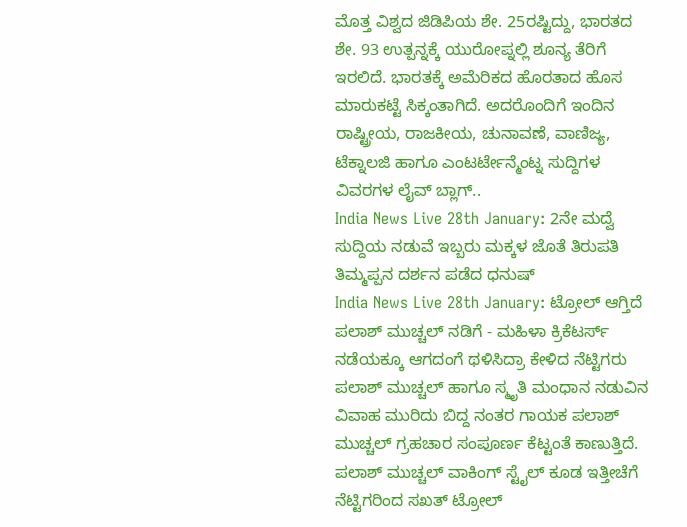ಮೊತ್ತ ವಿಶ್ವದ ಜಿಡಿಪಿಯ ಶೇ. 25ರಷ್ಟಿದ್ದು, ಭಾರತದ ಶೇ. 93 ಉತ್ಪನ್ನಕ್ಕೆ ಯುರೋಪ್ನಲ್ಲಿ ಶೂನ್ಯ ತೆರಿಗೆ ಇರಲಿದೆ. ಭಾರತಕ್ಕೆ ಅಮೆರಿಕದ ಹೊರತಾದ ಹೊಸ ಮಾರುಕಟ್ಟೆ ಸಿಕ್ಕಂತಾಗಿದೆ. ಅದರೊಂದಿಗೆ ಇಂದಿನ ರಾಷ್ಟ್ರೀಯ, ರಾಜಕೀಯ, ಚುನಾವಣೆ, ವಾಣಿಜ್ಯ, ಟೆಕ್ನಾಲಜಿ ಹಾಗೂ ಎಂಟರ್ಟೇನ್ಮೆಂಟ್ನ ಸುದ್ದಿಗಳ ವಿವರಗಳ ಲೈವ್ ಬ್ಲಾಗ್..
India News Live 28th January: 2ನೇ ಮದ್ವೆ ಸುದ್ದಿಯ ನಡುವೆ ಇಬ್ಬರು ಮಕ್ಕಳ ಜೊತೆ ತಿರುಪತಿ ತಿಮ್ಮಪ್ಪನ ದರ್ಶನ ಪಡೆದ ಧನುಷ್
India News Live 28th January: ಟ್ರೋಲ್ ಆಗ್ತಿದೆ ಪಲಾಶ್ ಮುಚ್ಚಲ್ ನಡಿಗೆ - ಮಹಿಳಾ ಕ್ರಿಕೆಟರ್ಸ್ ನಡೆಯಕ್ಕೂ ಆಗದಂಗೆ ಥಳಿಸಿದ್ರಾ ಕೇಳಿದ ನೆಟ್ಟಿಗರು
ಪಲಾಶ್ ಮುಚ್ಚಲ್ ಹಾಗೂ ಸ್ಮೃತಿ ಮಂಧಾನ ನಡುವಿನ ವಿವಾಹ ಮುರಿದು ಬಿದ್ದ ನಂತರ ಗಾಯಕ ಪಲಾಶ್ ಮುಚ್ಚಲ್ ಗ್ರಹಚಾರ ಸಂಪೂರ್ಣ ಕೆಟ್ಟಂತೆ ಕಾಣುತ್ತಿದೆ. ಪಲಾಶ್ ಮುಚ್ಚಲ್ ವಾಕಿಂಗ್ ಸ್ಟೈಲ್ ಕೂಡ ಇತ್ತೀಚೆಗೆ ನೆಟ್ಟಿಗರಿಂದ ಸಖತ್ ಟ್ರೋಲ್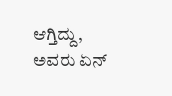ಆಗ್ತಿದ್ದು, ಅವರು ಏನ್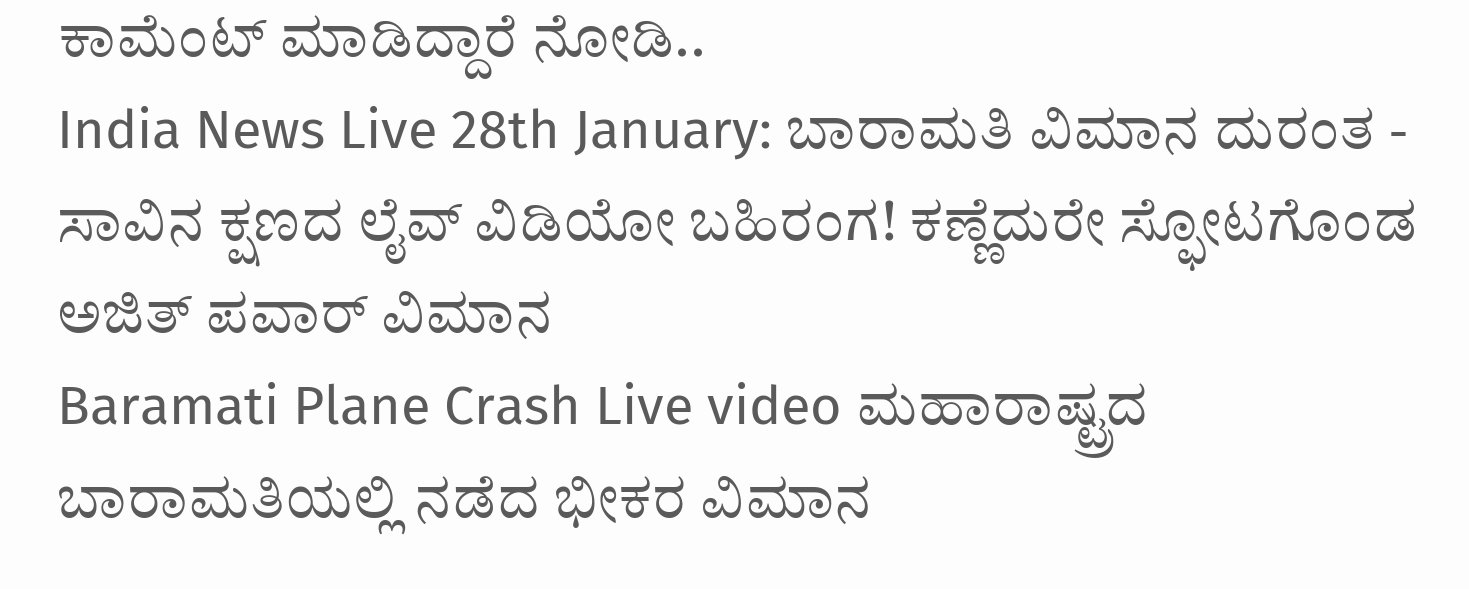ಕಾಮೆಂಟ್ ಮಾಡಿದ್ದಾರೆ ನೋಡಿ..
India News Live 28th January: ಬಾರಾಮತಿ ವಿಮಾನ ದುರಂತ - ಸಾವಿನ ಕ್ಷಣದ ಲೈವ್ ವಿಡಿಯೋ ಬಹಿರಂಗ! ಕಣ್ಣೆದುರೇ ಸ್ಫೋಟಗೊಂಡ ಅಜಿತ್ ಪವಾರ್ ವಿಮಾನ
Baramati Plane Crash Live video ಮಹಾರಾಷ್ಟ್ರದ ಬಾರಾಮತಿಯಲ್ಲಿ ನಡೆದ ಭೀಕರ ವಿಮಾನ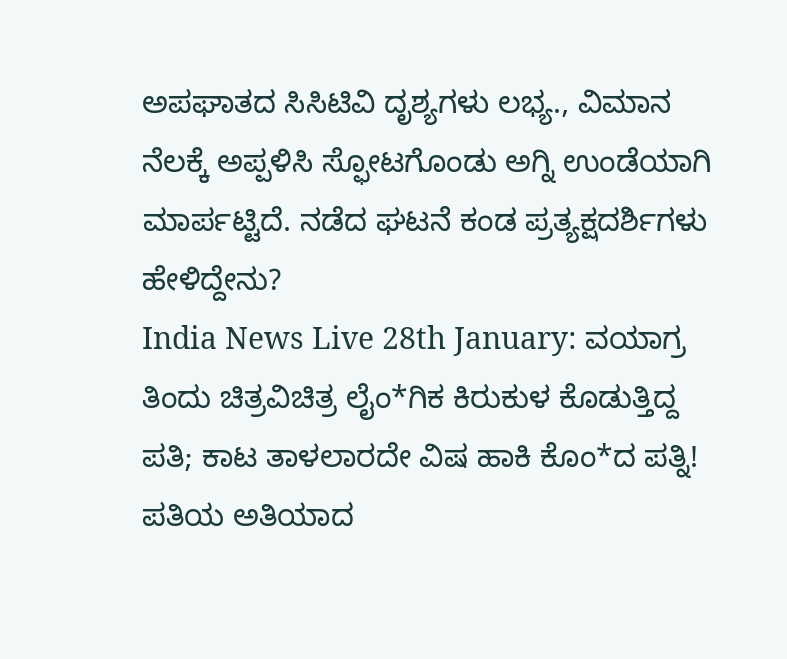ಅಪಘಾತದ ಸಿಸಿಟಿವಿ ದೃಶ್ಯಗಳು ಲಭ್ಯ., ವಿಮಾನ ನೆಲಕ್ಕೆ ಅಪ್ಪಳಿಸಿ ಸ್ಫೋಟಗೊಂಡು ಅಗ್ನಿ ಉಂಡೆಯಾಗಿ ಮಾರ್ಪಟ್ಟಿದೆ. ನಡೆದ ಘಟನೆ ಕಂಡ ಪ್ರತ್ಯಕ್ಷದರ್ಶಿಗಳು ಹೇಳಿದ್ದೇನು?
India News Live 28th January: ವಯಾಗ್ರ ತಿಂದು ಚಿತ್ರವಿಚಿತ್ರ ಲೈಂ*ಗಿಕ ಕಿರುಕುಳ ಕೊಡುತ್ತಿದ್ದ ಪತಿ; ಕಾಟ ತಾಳಲಾರದೇ ವಿಷ ಹಾಕಿ ಕೊಂ*ದ ಪತ್ನಿ!
ಪತಿಯ ಅತಿಯಾದ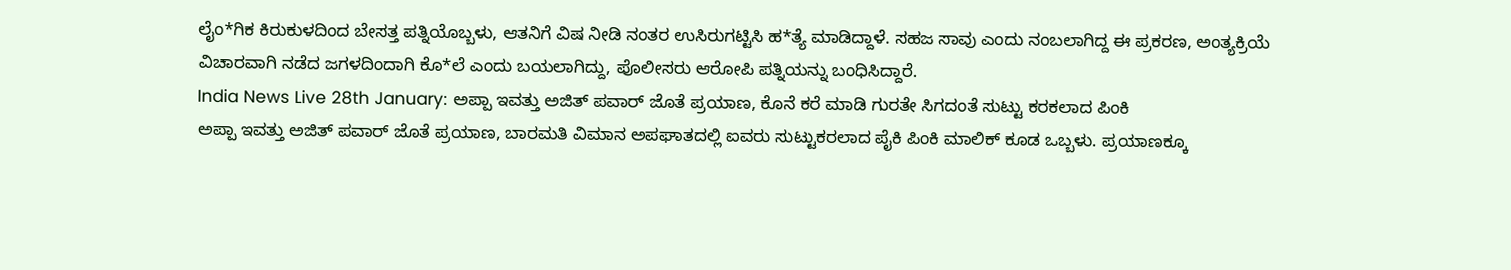ಲೈಂ*ಗಿಕ ಕಿರುಕುಳದಿಂದ ಬೇಸತ್ತ ಪತ್ನಿಯೊಬ್ಬಳು, ಆತನಿಗೆ ವಿಷ ನೀಡಿ ನಂತರ ಉಸಿರುಗಟ್ಟಿಸಿ ಹ*ತ್ಯೆ ಮಾಡಿದ್ದಾಳೆ. ಸಹಜ ಸಾವು ಎಂದು ನಂಬಲಾಗಿದ್ದ ಈ ಪ್ರಕರಣ, ಅಂತ್ಯಕ್ರಿಯೆ ವಿಚಾರವಾಗಿ ನಡೆದ ಜಗಳದಿಂದಾಗಿ ಕೊ*ಲೆ ಎಂದು ಬಯಲಾಗಿದ್ದು, ಪೊಲೀಸರು ಆರೋಪಿ ಪತ್ನಿಯನ್ನು ಬಂಧಿಸಿದ್ದಾರೆ.
India News Live 28th January: ಅಪ್ಪಾ ಇವತ್ತು ಅಜಿತ್ ಪವಾರ್ ಜೊತೆ ಪ್ರಯಾಣ, ಕೊನೆ ಕರೆ ಮಾಡಿ ಗುರತೇ ಸಿಗದಂತೆ ಸುಟ್ಟು ಕರಕಲಾದ ಪಿಂಕಿ
ಅಪ್ಪಾ ಇವತ್ತು ಅಜಿತ್ ಪವಾರ್ ಜೊತೆ ಪ್ರಯಾಣ, ಬಾರಮತಿ ವಿಮಾನ ಅಪಘಾತದಲ್ಲಿ ಐವರು ಸುಟ್ಟುಕರಲಾದ ಪೈಕಿ ಪಿಂಕಿ ಮಾಲಿಕ್ ಕೂಡ ಒಬ್ಬಳು. ಪ್ರಯಾಣಕ್ಕೂ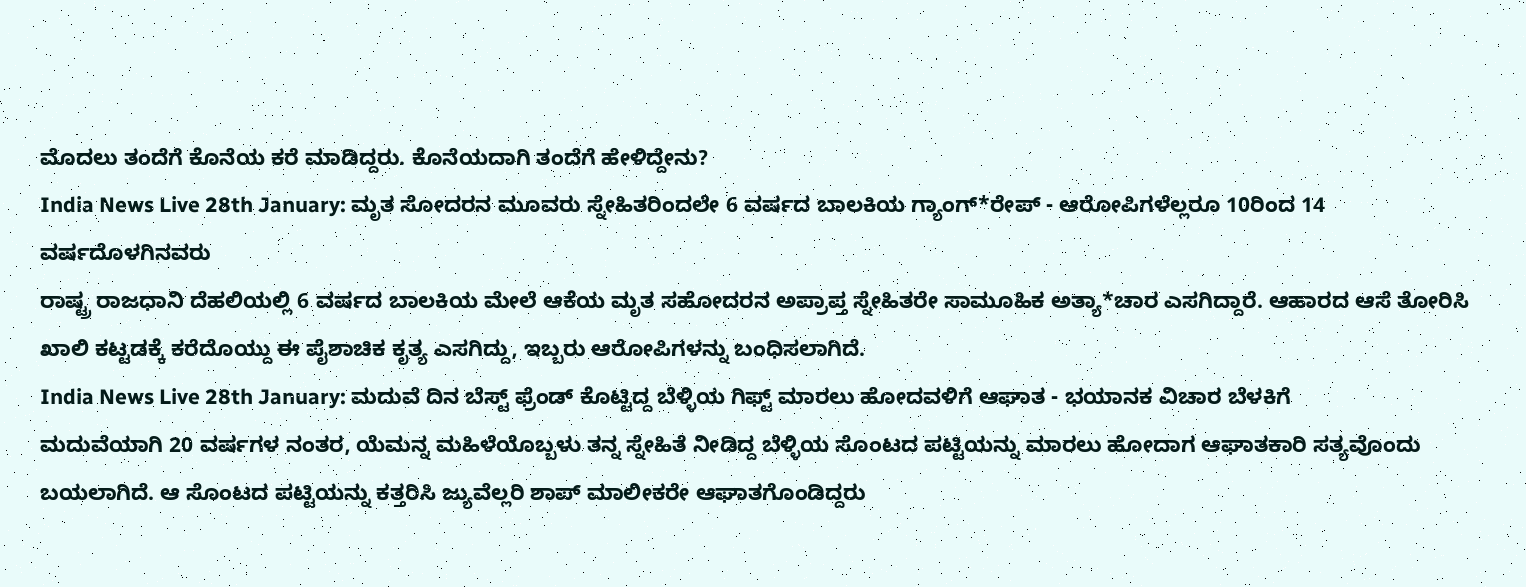ಮೊದಲು ತಂದೆಗೆ ಕೊನೆಯ ಕರೆ ಮಾಡಿದ್ದರು. ಕೊನೆಯದಾಗಿ ತಂದೆಗೆ ಹೇಳಿದ್ದೇನು?
India News Live 28th January: ಮೃತ ಸೋದರನ ಮೂವರು ಸ್ನೇಹಿತರಿಂದಲೇ 6 ವರ್ಷದ ಬಾಲಕಿಯ ಗ್ಯಾಂಗ್*ರೇಪ್ - ಆರೋಪಿಗಳೆಲ್ಲರೂ 10ರಿಂದ 14 ವರ್ಷದೊಳಗಿನವರು
ರಾಷ್ಟ್ರ ರಾಜಧಾನಿ ದೆಹಲಿಯಲ್ಲಿ 6 ವರ್ಷದ ಬಾಲಕಿಯ ಮೇಲೆ ಆಕೆಯ ಮೃತ ಸಹೋದರನ ಅಪ್ರಾಪ್ತ ಸ್ನೇಹಿತರೇ ಸಾಮೂಹಿಕ ಅತ್ಯಾ*ಚಾರ ಎಸಗಿದ್ದಾರೆ. ಆಹಾರದ ಆಸೆ ತೋರಿಸಿ ಖಾಲಿ ಕಟ್ಟಡಕ್ಕೆ ಕರೆದೊಯ್ದು ಈ ಪೈಶಾಚಿಕ ಕೃತ್ಯ ಎಸಗಿದ್ದು, ಇಬ್ಬರು ಆರೋಪಿಗಳನ್ನು ಬಂಧಿಸಲಾಗಿದೆ.
India News Live 28th January: ಮದುವೆ ದಿನ ಬೆಸ್ಟ್ ಫ್ರೆಂಡ್ ಕೊಟ್ಟಿದ್ದ ಬೆಳ್ಳಿಯ ಗಿಫ್ಟ್ ಮಾರಲು ಹೋದವಳಿಗೆ ಆಘಾತ - ಭಯಾನಕ ವಿಚಾರ ಬೆಳಕಿಗೆ
ಮದುವೆಯಾಗಿ 20 ವರ್ಷಗಳ ನಂತರ, ಯೆಮನ್ನ ಮಹಿಳೆಯೊಬ್ಬಳು ತನ್ನ ಸ್ನೇಹಿತೆ ನೀಡಿದ್ದ ಬೆಳ್ಳಿಯ ಸೊಂಟದ ಪಟ್ಟಿಯನ್ನು ಮಾರಲು ಹೋದಾಗ ಆಘಾತಕಾರಿ ಸತ್ಯವೊಂದು ಬಯಲಾಗಿದೆ. ಆ ಸೊಂಟದ ಪಟ್ಟಿಯನ್ನು ಕತ್ತರಿಸಿ ಜ್ಯುವೆಲ್ಲರಿ ಶಾಪ್ ಮಾಲೀಕರೇ ಆಘಾತಗೊಂಡಿದ್ದರು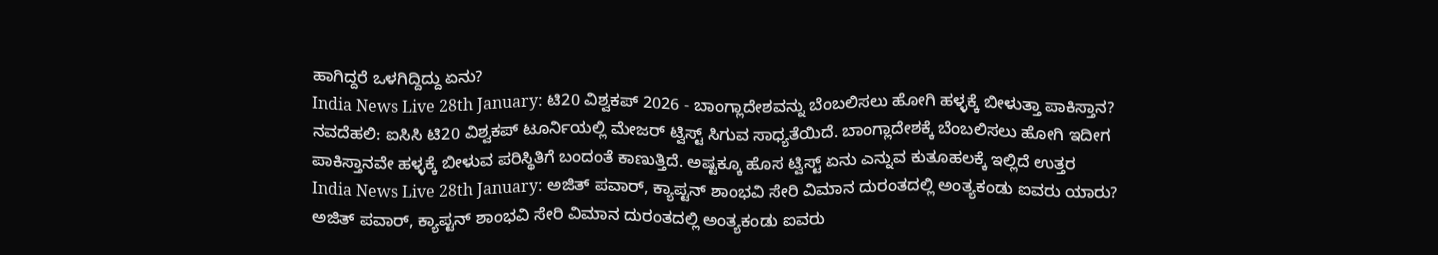ಹಾಗಿದ್ದರೆ ಒಳಗಿದ್ದಿದ್ದು ಏನು?
India News Live 28th January: ಟಿ20 ವಿಶ್ವಕಪ್ 2026 - ಬಾಂಗ್ಲಾದೇಶವನ್ನು ಬೆಂಬಲಿಸಲು ಹೋಗಿ ಹಳ್ಳಕ್ಕೆ ಬೀಳುತ್ತಾ ಪಾಕಿಸ್ತಾನ?
ನವದೆಹಲಿ: ಐಸಿಸಿ ಟಿ20 ವಿಶ್ವಕಪ್ ಟೂರ್ನಿಯಲ್ಲಿ ಮೇಜರ್ ಟ್ವಿಸ್ಟ್ ಸಿಗುವ ಸಾಧ್ಯತೆಯಿದೆ. ಬಾಂಗ್ಲಾದೇಶಕ್ಕೆ ಬೆಂಬಲಿಸಲು ಹೋಗಿ ಇದೀಗ ಪಾಕಿಸ್ತಾನವೇ ಹಳ್ಳಕ್ಕೆ ಬೀಳುವ ಪರಿಸ್ಥಿತಿಗೆ ಬಂದಂತೆ ಕಾಣುತ್ತಿದೆ. ಅಷ್ಟಕ್ಕೂ ಹೊಸ ಟ್ವಿಸ್ಟ್ ಏನು ಎನ್ನುವ ಕುತೂಹಲಕ್ಕೆ ಇಲ್ಲಿದೆ ಉತ್ತರ
India News Live 28th January: ಅಜಿತ್ ಪವಾರ್, ಕ್ಯಾಪ್ಟನ್ ಶಾಂಭವಿ ಸೇರಿ ವಿಮಾನ ದುರಂತದಲ್ಲಿ ಅಂತ್ಯಕಂಡು ಐವರು ಯಾರು?
ಅಜಿತ್ ಪವಾರ್, ಕ್ಯಾಪ್ಟನ್ ಶಾಂಭವಿ ಸೇರಿ ವಿಮಾನ ದುರಂತದಲ್ಲಿ ಅಂತ್ಯಕಂಡು ಐವರು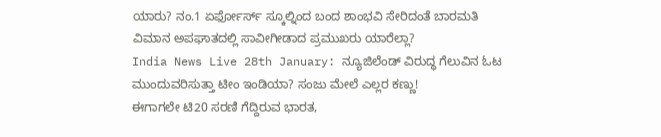ಯಾರು? ನಂ.1 ಏರ್ಫೋರ್ಸ್ ಸ್ಕೂಲ್ನಿಂದ ಬಂದ ಶಾಂಭವಿ ಸೇರಿದಂತೆ ಬಾರಮತಿ ವಿಮಾನ ಅಪಘಾತದಲ್ಲಿ ಸಾವೀಗೀಡಾದ ಪ್ರಮುಖರು ಯಾರೆಲ್ಲಾ?
India News Live 28th January: ನ್ಯೂಜಿಲೆಂಡ್ ವಿರುದ್ಧ ಗೆಲುವಿನ ಓಟ ಮುಂದುವರಿಸುತ್ತಾ ಟೀಂ ಇಂಡಿಯಾ? ಸಂಜು ಮೇಲೆ ಎಲ್ಲರ ಕಣ್ಣು!
ಈಗಾಗಲೇ ಟಿ20 ಸರಣಿ ಗೆದ್ದಿರುವ ಭಾರತ,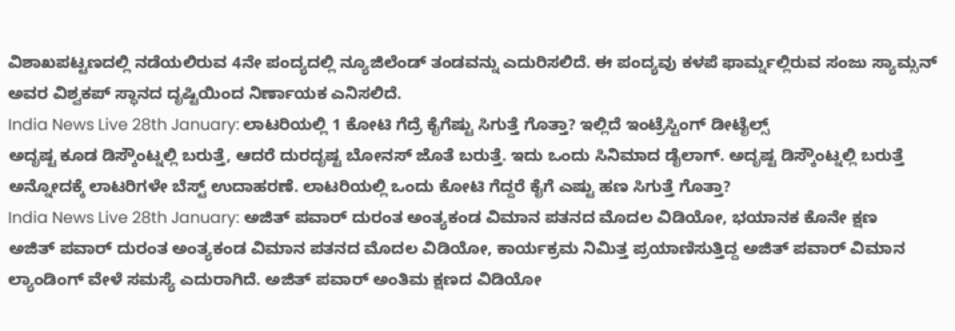ವಿಶಾಖಪಟ್ಟಣದಲ್ಲಿ ನಡೆಯಲಿರುವ 4ನೇ ಪಂದ್ಯದಲ್ಲಿ ನ್ಯೂಜಿಲೆಂಡ್ ತಂಡವನ್ನು ಎದುರಿಸಲಿದೆ. ಈ ಪಂದ್ಯವು ಕಳಪೆ ಫಾರ್ಮ್ನಲ್ಲಿರುವ ಸಂಜು ಸ್ಯಾಮ್ಸನ್ ಅವರ ವಿಶ್ವಕಪ್ ಸ್ಥಾನದ ದೃಷ್ಟಿಯಿಂದ ನಿರ್ಣಾಯಕ ಎನಿಸಲಿದೆ.
India News Live 28th January: ಲಾಟರಿಯಲ್ಲಿ 1 ಕೋಟಿ ಗೆದ್ರೆ ಕೈಗೆಷ್ಟು ಸಿಗುತ್ತೆ ಗೊತ್ತಾ? ಇಲ್ಲಿದೆ ಇಂಟ್ರೆಸ್ಟಿಂಗ್ ಡೀಟೈಲ್ಸ್
ಅದೃಷ್ಟ ಕೂಡ ಡಿಸ್ಕೌಂಟ್ನಲ್ಲಿ ಬರುತ್ತೆ, ಆದರೆ ದುರದೃಷ್ಟ ಬೋನಸ್ ಜೊತೆ ಬರುತ್ತೆ. ಇದು ಒಂದು ಸಿನಿಮಾದ ಡೈಲಾಗ್. ಅದೃಷ್ಟ ಡಿಸ್ಕೌಂಟ್ನಲ್ಲಿ ಬರುತ್ತೆ ಅನ್ನೋದಕ್ಕೆ ಲಾಟರಿಗಳೇ ಬೆಸ್ಟ್ ಉದಾಹರಣೆ. ಲಾಟರಿಯಲ್ಲಿ ಒಂದು ಕೋಟಿ ಗೆದ್ದರೆ ಕೈಗೆ ಎಷ್ಟು ಹಣ ಸಿಗುತ್ತೆ ಗೊತ್ತಾ?
India News Live 28th January: ಅಜಿತ್ ಪವಾರ್ ದುರಂತ ಅಂತ್ಯಕಂಡ ವಿಮಾನ ಪತನದ ಮೊದಲ ವಿಡಿಯೋ, ಭಯಾನಕ ಕೊನೇ ಕ್ಷಣ
ಅಜಿತ್ ಪವಾರ್ ದುರಂತ ಅಂತ್ಯಕಂಡ ವಿಮಾನ ಪತನದ ಮೊದಲ ವಿಡಿಯೋ, ಕಾರ್ಯಕ್ರಮ ನಿಮಿತ್ತ ಪ್ರಯಾಣಿಸುತ್ತಿದ್ದ ಅಜಿತ್ ಪವಾರ್ ವಿಮಾನ ಲ್ಯಾಂಡಿಂಗ್ ವೇಳೆ ಸಮಸ್ಯೆ ಎದುರಾಗಿದೆ. ಅಜಿತ್ ಪವಾರ್ ಅಂತಿಮ ಕ್ಷಣದ ವಿಡಿಯೋ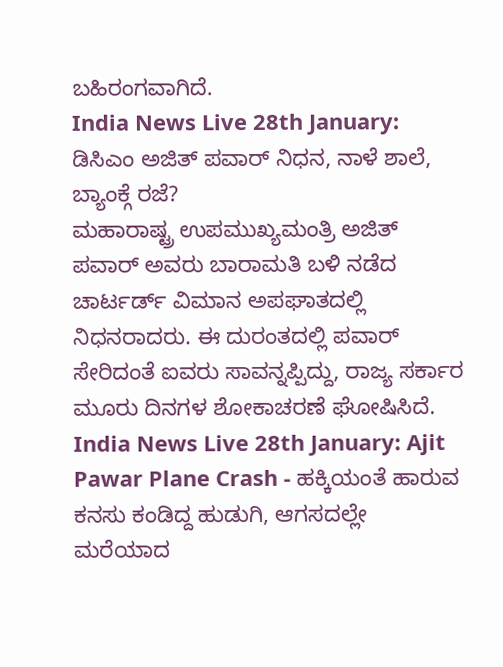ಬಹಿರಂಗವಾಗಿದೆ.
India News Live 28th January: ಡಿಸಿಎಂ ಅಜಿತ್ ಪವಾರ್ ನಿಧನ, ನಾಳೆ ಶಾಲೆ, ಬ್ಯಾಂಕ್ಗೆ ರಜೆ?
ಮಹಾರಾಷ್ಟ್ರ ಉಪಮುಖ್ಯಮಂತ್ರಿ ಅಜಿತ್ ಪವಾರ್ ಅವರು ಬಾರಾಮತಿ ಬಳಿ ನಡೆದ ಚಾರ್ಟರ್ಡ್ ವಿಮಾನ ಅಪಘಾತದಲ್ಲಿ ನಿಧನರಾದರು. ಈ ದುರಂತದಲ್ಲಿ ಪವಾರ್ ಸೇರಿದಂತೆ ಐವರು ಸಾವನ್ನಪ್ಪಿದ್ದು, ರಾಜ್ಯ ಸರ್ಕಾರ ಮೂರು ದಿನಗಳ ಶೋಕಾಚರಣೆ ಘೋಷಿಸಿದೆ.
India News Live 28th January: Ajit Pawar Plane Crash - ಹಕ್ಕಿಯಂತೆ ಹಾರುವ ಕನಸು ಕಂಡಿದ್ದ ಹುಡುಗಿ, ಆಗಸದಲ್ಲೇ ಮರೆಯಾದ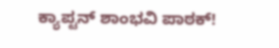ಕ್ಯಾಪ್ಟನ್ ಶಾಂಭವಿ ಪಾಠಕ್!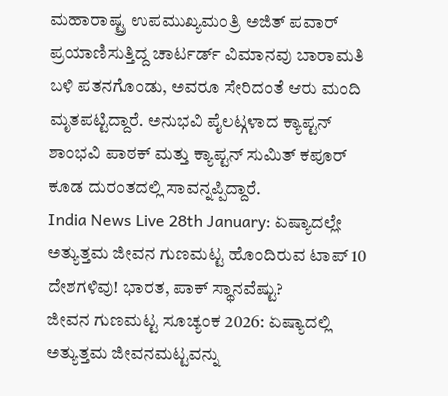ಮಹಾರಾಷ್ಟ್ರ ಉಪಮುಖ್ಯಮಂತ್ರಿ ಅಜಿತ್ ಪವಾರ್ ಪ್ರಯಾಣಿಸುತ್ತಿದ್ದ ಚಾರ್ಟರ್ಡ್ ವಿಮಾನವು ಬಾರಾಮತಿ ಬಳಿ ಪತನಗೊಂಡು, ಅವರೂ ಸೇರಿದಂತೆ ಆರು ಮಂದಿ ಮೃತಪಟ್ಟಿದ್ದಾರೆ. ಅನುಭವಿ ಪೈಲಟ್ಗಳಾದ ಕ್ಯಾಪ್ಟನ್ ಶಾಂಭವಿ ಪಾಠಕ್ ಮತ್ತು ಕ್ಯಾಪ್ಟನ್ ಸುಮಿತ್ ಕಪೂರ್ ಕೂಡ ದುರಂತದಲ್ಲಿ ಸಾವನ್ನಪ್ಪಿದ್ದಾರೆ.
India News Live 28th January: ಏಷ್ಯಾದಲ್ಲೇ ಅತ್ಯುತ್ತಮ ಜೀವನ ಗುಣಮಟ್ಟ ಹೊಂದಿರುವ ಟಾಪ್ 10 ದೇಶಗಳಿವು! ಭಾರತ, ಪಾಕ್ ಸ್ಥಾನವೆಷ್ಟು?
ಜೀವನ ಗುಣಮಟ್ಟ ಸೂಚ್ಯಂಕ 2026: ಏಷ್ಯಾದಲ್ಲಿ ಅತ್ಯುತ್ತಮ ಜೀವನಮಟ್ಟವನ್ನು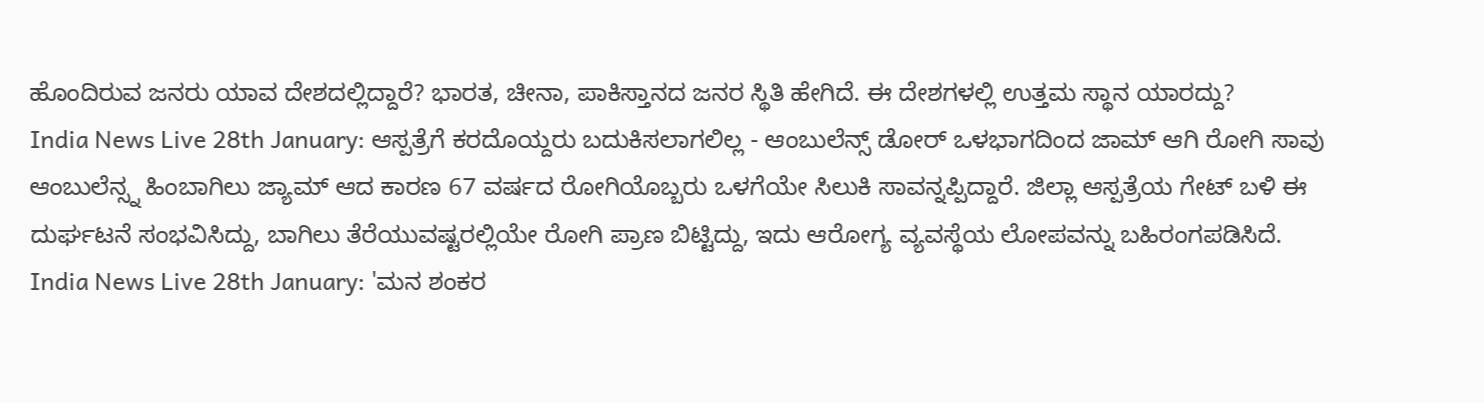ಹೊಂದಿರುವ ಜನರು ಯಾವ ದೇಶದಲ್ಲಿದ್ದಾರೆ? ಭಾರತ, ಚೀನಾ, ಪಾಕಿಸ್ತಾನದ ಜನರ ಸ್ಥಿತಿ ಹೇಗಿದೆ. ಈ ದೇಶಗಳಲ್ಲಿ ಉತ್ತಮ ಸ್ಥಾನ ಯಾರದ್ದು?
India News Live 28th January: ಆಸ್ಪತ್ರೆಗೆ ಕರದೊಯ್ದರು ಬದುಕಿಸಲಾಗಲಿಲ್ಲ - ಆಂಬುಲೆನ್ಸ್ ಡೋರ್ ಒಳಭಾಗದಿಂದ ಜಾಮ್ ಆಗಿ ರೋಗಿ ಸಾವು
ಆಂಬುಲೆನ್ಸ್ನ ಹಿಂಬಾಗಿಲು ಜ್ಯಾಮ್ ಆದ ಕಾರಣ 67 ವರ್ಷದ ರೋಗಿಯೊಬ್ಬರು ಒಳಗೆಯೇ ಸಿಲುಕಿ ಸಾವನ್ನಪ್ಪಿದ್ದಾರೆ. ಜಿಲ್ಲಾ ಆಸ್ಪತ್ರೆಯ ಗೇಟ್ ಬಳಿ ಈ ದುರ್ಘಟನೆ ಸಂಭವಿಸಿದ್ದು, ಬಾಗಿಲು ತೆರೆಯುವಷ್ಟರಲ್ಲಿಯೇ ರೋಗಿ ಪ್ರಾಣ ಬಿಟ್ಟಿದ್ದು, ಇದು ಆರೋಗ್ಯ ವ್ಯವಸ್ಥೆಯ ಲೋಪವನ್ನು ಬಹಿರಂಗಪಡಿಸಿದೆ.
India News Live 28th January: 'ಮನ ಶಂಕರ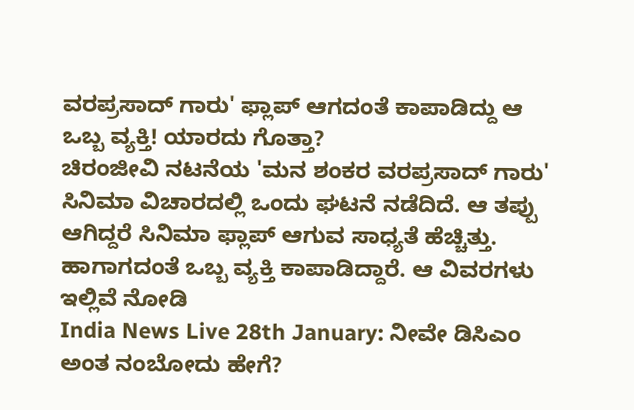ವರಪ್ರಸಾದ್ ಗಾರು' ಫ್ಲಾಪ್ ಆಗದಂತೆ ಕಾಪಾಡಿದ್ದು ಆ ಒಬ್ಬ ವ್ಯಕ್ತಿ! ಯಾರದು ಗೊತ್ತಾ?
ಚಿರಂಜೀವಿ ನಟನೆಯ 'ಮನ ಶಂಕರ ವರಪ್ರಸಾದ್ ಗಾರು' ಸಿನಿಮಾ ವಿಚಾರದಲ್ಲಿ ಒಂದು ಘಟನೆ ನಡೆದಿದೆ. ಆ ತಪ್ಪು ಆಗಿದ್ದರೆ ಸಿನಿಮಾ ಫ್ಲಾಪ್ ಆಗುವ ಸಾಧ್ಯತೆ ಹೆಚ್ಚಿತ್ತು. ಹಾಗಾಗದಂತೆ ಒಬ್ಬ ವ್ಯಕ್ತಿ ಕಾಪಾಡಿದ್ದಾರೆ. ಆ ವಿವರಗಳು ಇಲ್ಲಿವೆ ನೋಡಿ
India News Live 28th January: ನೀವೇ ಡಿಸಿಎಂ ಅಂತ ನಂಬೋದು ಹೇಗೆ?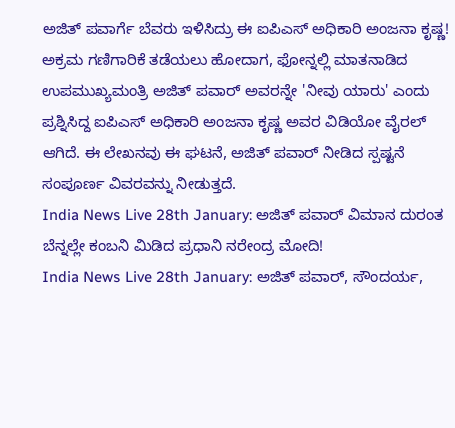ಅಜಿತ್ ಪವಾರ್ಗೆ ಬೆವರು ಇಳಿಸಿದ್ರು ಈ ಐಪಿಎಸ್ ಅಧಿಕಾರಿ ಅಂಜನಾ ಕೃಷ್ಣ!
ಅಕ್ರಮ ಗಣಿಗಾರಿಕೆ ತಡೆಯಲು ಹೋದಾಗ, ಫೋನ್ನಲ್ಲಿ ಮಾತನಾಡಿದ ಉಪಮುಖ್ಯಮಂತ್ರಿ ಅಜಿತ್ ಪವಾರ್ ಅವರನ್ನೇ 'ನೀವು ಯಾರು' ಎಂದು ಪ್ರಶ್ನಿಸಿದ್ದ ಐಪಿಎಸ್ ಅಧಿಕಾರಿ ಅಂಜನಾ ಕೃಷ್ಣ ಅವರ ವಿಡಿಯೋ ವೈರಲ್ ಆಗಿದೆ. ಈ ಲೇಖನವು ಈ ಘಟನೆ, ಅಜಿತ್ ಪವಾರ್ ನೀಡಿದ ಸ್ಪಷ್ಟನೆ ಸಂಪೂರ್ಣ ವಿವರವನ್ನು ನೀಡುತ್ತದೆ.
India News Live 28th January: ಅಜಿತ್ ಪವಾರ್ ವಿಮಾನ ದುರಂತ ಬೆನ್ನಲ್ಲೇ ಕಂಬನಿ ಮಿಡಿದ ಪ್ರಧಾನಿ ನರೇಂದ್ರ ಮೋದಿ!
India News Live 28th January: ಅಜಿತ್ ಪವಾರ್, ಸೌಂದರ್ಯ,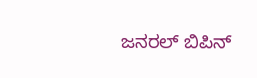ಜನರಲ್ ಬಿಪಿನ್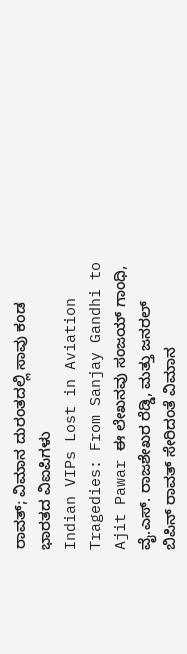ರಾವತ್; ವಿಮಾನ ದುರಂತದಲ್ಲಿ ಸಾವು ಕಂಡ ಭಾರತದ ವಿಐಪಿಗಳು
Indian VIPs Lost in Aviation Tragedies: From Sanjay Gandhi to Ajit Pawar ಈ ಲೇಖನವು ಸಂಜಯ್ ಗಾಂಧಿ, ವೈ.ಎಸ್. ರಾಜಶೇಖರ ರೆಡ್ಡಿ, ಮತ್ತು ಜನರಲ್ ಬಿಪಿನ್ ರಾವತ್ ಸೇರಿದಂತೆ ವಿಮಾನ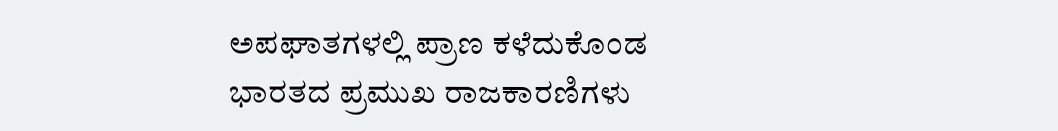ಅಪಘಾತಗಳಲ್ಲಿ ಪ್ರಾಣ ಕಳೆದುಕೊಂಡ ಭಾರತದ ಪ್ರಮುಖ ರಾಜಕಾರಣಿಗಳು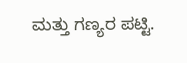ಮತ್ತು ಗಣ್ಯರ ಪಟ್ಟಿ.